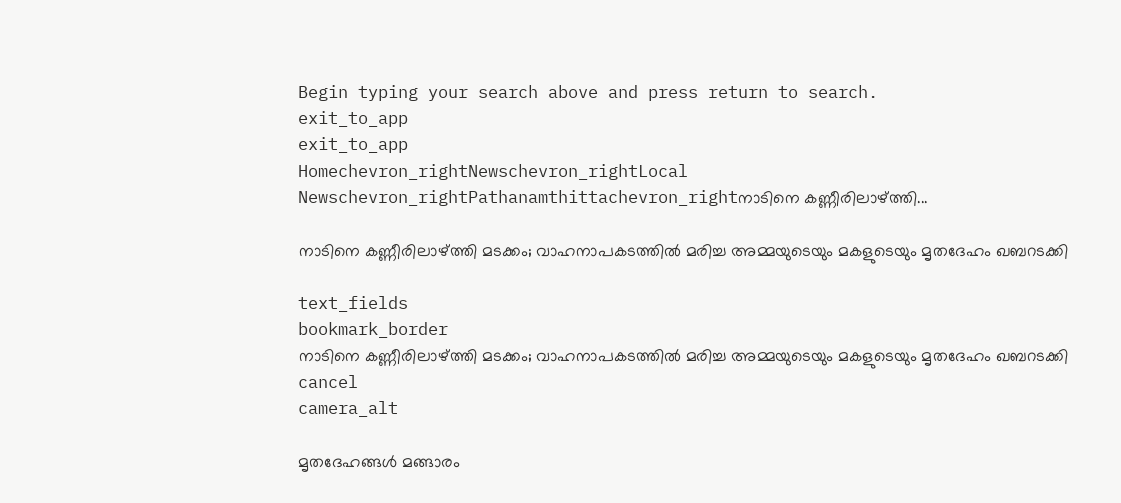Begin typing your search above and press return to search.
exit_to_app
exit_to_app
Homechevron_rightNewschevron_rightLocal Newschevron_rightPathanamthittachevron_rightനാടിനെ കണ്ണീരിലാഴ്ത്തി...

നാടിനെ കണ്ണീരിലാഴ്ത്തി മടക്കം; വാഹനാപകടത്തിൽ മരിച്ച അമ്മയുടെയും മകളുടെയും മൃതദേഹം ഖബറടക്കി

text_fields
bookmark_border
നാടിനെ കണ്ണീരിലാഴ്ത്തി മടക്കം; വാഹനാപകടത്തിൽ മരിച്ച അമ്മയുടെയും മകളുടെയും മൃതദേഹം ഖബറടക്കി
cancel
camera_alt

മൃതദേഹങ്ങൾ മങ്ങാരം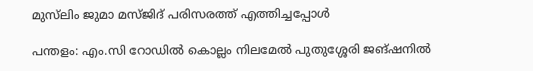മുസ്‍ലിം ജുമാ മസ്ജിദ് പരിസരത്ത് എത്തിച്ചപ്പോൾ

പന്തളം: എം.സി റോഡിൽ കൊല്ലം നിലമേൽ പുതുശ്ശേരി ജങ്ഷനിൽ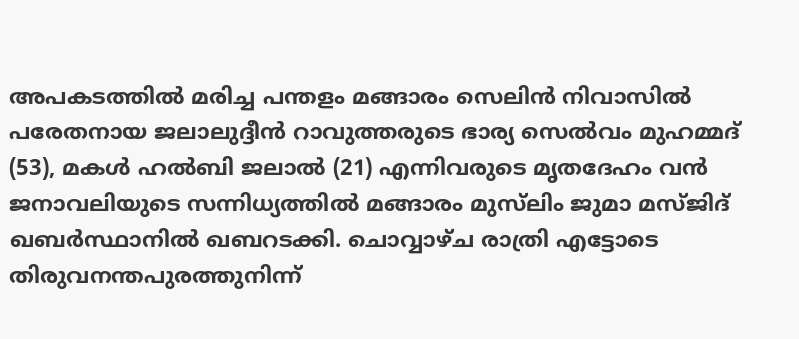അപകടത്തിൽ മരിച്ച പന്തളം മങ്ങാരം സെലിൻ നിവാസിൽ പരേതനായ ജലാലുദ്ദീൻ റാവുത്തരുടെ ഭാര്യ സെൽവം മുഹമ്മദ് (53), മകൾ ഹൽബി ജലാൽ (21) എന്നിവരുടെ മൃതദേഹം വൻ ജനാവലിയുടെ സന്നിധ്യത്തിൽ മങ്ങാരം മുസ്‍ലിം ജുമാ മസ്ജിദ് ഖബർസ്ഥാനിൽ ഖബറടക്കി. ചൊവ്വാഴ്ച രാത്രി എട്ടോടെ തിരുവനന്തപുരത്തുനിന്ന്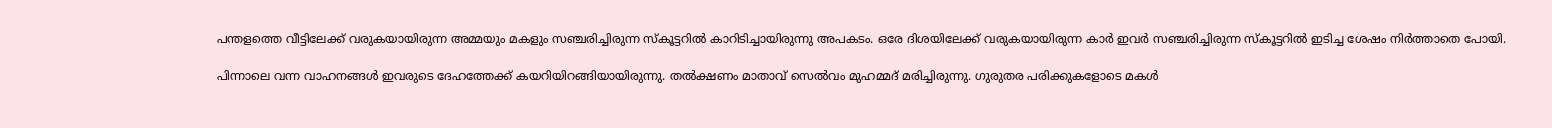പന്തളത്തെ വീട്ടിലേക്ക് വരുകയായിരുന്ന അമ്മയും മകളും സഞ്ചരിച്ചിരുന്ന സ്കൂട്ടറിൽ കാറിടിച്ചായിരുന്നു അപകടം. ഒരേ ദിശയിലേക്ക് വരുകയായിരുന്ന കാർ ഇവർ സഞ്ചരിച്ചിരുന്ന സ്കൂട്ടറിൽ ഇടിച്ച ശേഷം നിർത്താതെ പോയി.

പിന്നാലെ വന്ന വാഹനങ്ങൾ ഇവരുടെ ദേഹത്തേക്ക് കയറിയിറങ്ങിയായിരുന്നു. തൽക്ഷണം മാതാവ് സെൽവം മുഹമ്മദ് മരിച്ചിരുന്നു. ഗുരുതര പരിക്കുകളോടെ മകൾ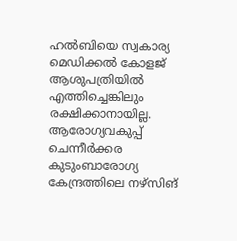ഹൽബിയെ സ്വകാര്യ മെഡിക്കൽ കോളജ് ആശുപത്രിയിൽ എത്തിച്ചെങ്കിലും രക്ഷിക്കാനായില്ല. ആരോഗ്യവകുപ്പ് ചെന്നീർക്കര കുടുംബാരോഗ്യ കേന്ദ്രത്തിലെ നഴ്സിങ്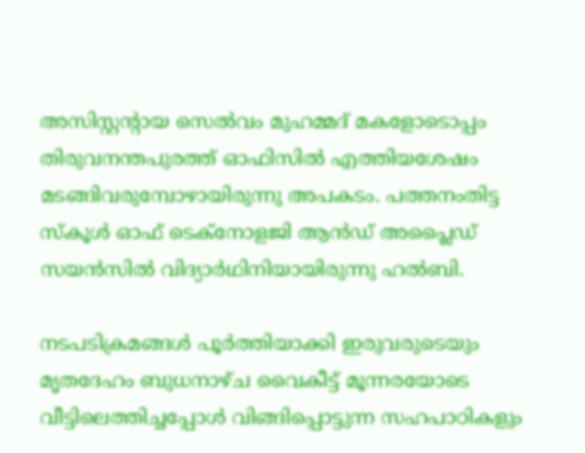അസിസ്റ്റന്‍റായ സെൽവം മുഹമ്മദ് മകളോടൊപ്പം തിരുവനന്തപുരത്ത് ഓഫിസിൽ എത്തിയശേഷം മടങ്ങിവരുമ്പോഴായിരുന്നു അപകടം. പത്തനംതിട്ട സ്കൂൾ ഓഫ് ടെക്നോളജി ആൻഡ് അപ്ലൈഡ് സയൻസിൽ വിദ്യാർഥിനിയായിരുന്നു ഹൽബി.

നടപടിക്രമങ്ങൾ പൂർത്തിയാക്കി ഇരുവരുടെയും മൃതദേഹം ബുധനാഴ്ച വൈകീട്ട് മൂന്നരയോടെ വീട്ടിലെത്തിച്ചപ്പോൾ വിങ്ങിപ്പൊട്ടുന്ന സഹപാഠികളും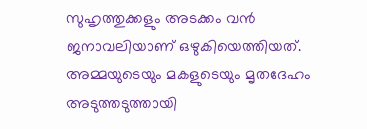സുഹൃത്തുക്കളും അടക്കം വൻ ജനാവലിയാണ് ഒഴുകിയെത്തിയത്. അമ്മയുടെയും മകളുടെയും മൃതദേഹം അടുത്തടുത്തായി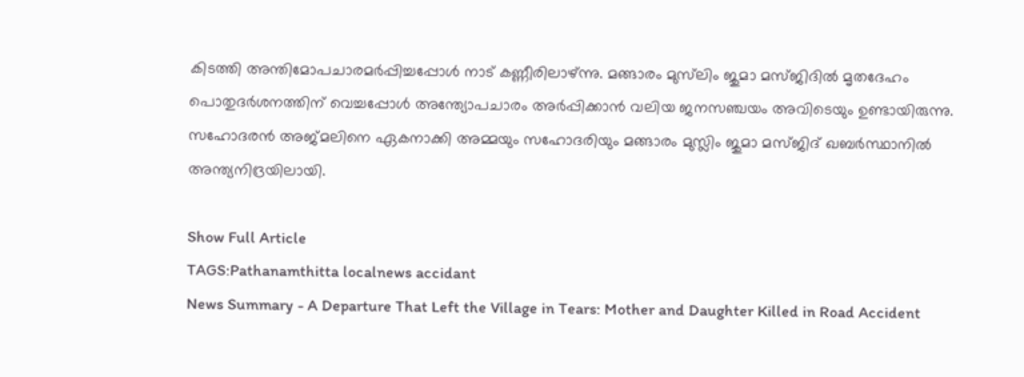കിടത്തി അന്തിമോപചാരമർപ്പിച്ചപ്പോൾ നാട് കണ്ണീരിലാഴ്ന്നു. മങ്ങാരം മുസ്‍ലിം ജുമാ മസ്ജിദിൽ മൃതദേഹം പൊതുദർശനത്തിന് വെച്ചപ്പോൾ അന്ത്യോപചാരം അർപ്പിക്കാൻ വലിയ ജനസഞ്ചയം അവിടെയും ഉണ്ടായിരുന്നു. സഹോദരൻ അജ്മലിനെ ഏകനാക്കി അമ്മയും സഹോദരിയും മങ്ങാരം മുസ്ലിം ജുമാ മസ്ജിദ് ഖബർസ്ഥാനിൽ അന്ത്യനിദ്രയിലായി.

Show Full Article
TAGS:Pathanamthitta localnews accidant
News Summary - A Departure That Left the Village in Tears: Mother and Daughter Killed in Road Accident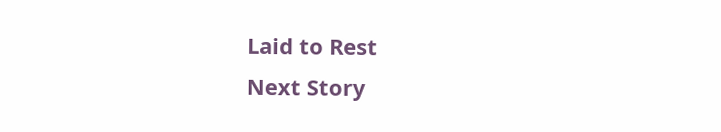Laid to Rest
Next Story